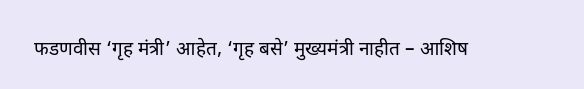फडणवीस ‘गृह मंत्री’ आहेत, ‘गृह बसे’ मुख्यमंत्री नाहीत – आशिष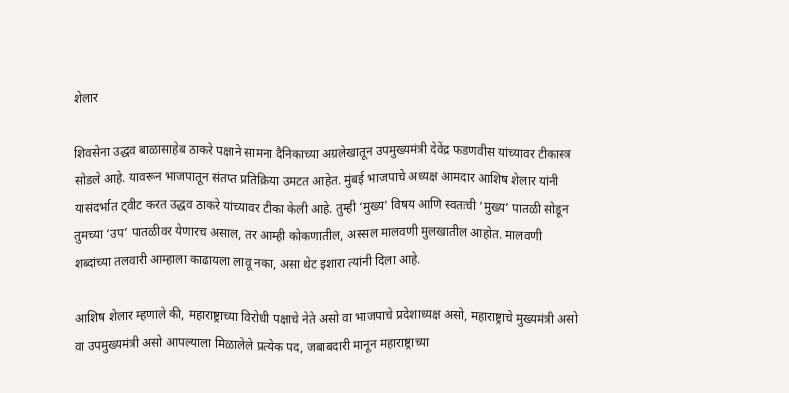शेलार

शिवसेना उद्धव बाळासाहेब ठाकरे पक्षाने सामना दैनिकाच्या अग्रलेखातून उपमुख्यमंत्री देवेंद्र फडणवीस यांच्यावर टीकास्त्र सोडले आहे. यावरून भाजपातून संतप्त प्रतिक्रिया उमटत आहेत. मुंबई भाजपाचे अध्यक्ष आमदार आशिष शेलार यांनी यासंदर्भात ट्वीट करत उद्धव ठाकरे यांच्यावर टीका केली आहे. तुम्ही ‘मुख्य’ विषय आणि स्वतःची ‘मुख्य’ पातळी सोडून तुमच्या ‘उप’ पातळीवर येणारच असाल, तर आम्ही कोकणातील, अस्सल मालवणी मुलखातील आहोत. मालवणी शब्दांच्या तलवारी आम्हाला काढायला लावू नका, असा थेट इशारा त्यांनी दिला आहे.

आशिष शेलार म्हणाले की, महाराष्ट्राच्या विरोधी पक्षाचे नेते असो वा भाजपाचे प्रदेशाध्यक्ष असो, महाराष्ट्राचे मुख्यमंत्री असो वा उपमुख्यमंत्री असो आपल्याला मिळालेले प्रत्येक पद, जबाबदारी मानून महाराष्ट्राच्या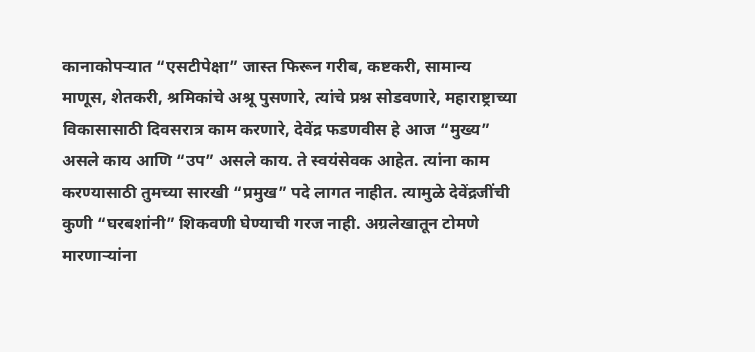कानाकोपऱ्यात “एसटीपेक्षा” जास्त फिरून गरीब, कष्टकरी, सामान्य माणूस, शेतकरी, श्रमिकांचे अश्रू पुसणारे, त्यांचे प्रश्न सोडवणारे, महाराष्ट्राच्या विकासासाठी दिवसरात्र काम करणारे, देवेंद्र फडणवीस हे आज “मुख्य” असले काय आणि “उप” असले काय. ते स्वयंसेवक आहेत. त्यांना काम करण्यासाठी तुमच्या सारखी “प्रमुख” पदे लागत नाहीत. त्यामुळे देवेंद्रजींची कुणी “घरबशांनी” शिकवणी घेण्याची गरज नाही. अग्रलेखातून टोमणे मारणाऱ्यांना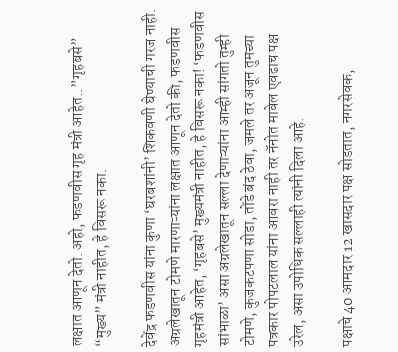लक्षात आणून देतो. अहो, फडणवीस गृह मंत्री आहेत..”गृहबसे” “मुख्य” मंत्री नाहीत, हे विसरू नका.

देवेंद्र फडणवीस यांना कुणा ‘घरबशांनी’ शिकवणी घेण्याची गरज नाही. अग्रलेखातून टोमणे मारणाऱ्यांना लक्षात आणून देतो की, फडणवीस गृहमंत्री आहेत, ‘गृहबसे’ मुख्यमंत्री नाहीत, हे विसरू नका! ‘फडणवीस सांभाळा’ असा अग्रलेखातून सल्ला देणाऱ्यांना आम्ही सांगतो तुम्ही टोमणे, कुजकटपणा सोडा, तोंडे बंद ठेवा, जमले तर अजून तुमच्या पत्रकार पोपटलाल यांना आवरा नाही तर नॅनोत मावेल एवढाच पक्ष उरेल, असा उपोधिक सल्लाही त्यांनी दिला आहे.

पक्षाचे 40 आमदार 12 खासदार पक्ष सोडतात, नगरसेवक,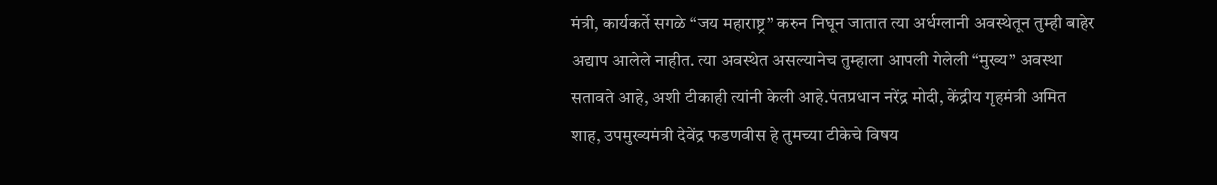मंत्री, कार्यकर्ते सगळे “जय महाराष्ट्र” करुन निघून जातात त्या अर्धग्लानी अवस्थेतून तुम्ही बाहेर अद्याप आलेले नाहीत. त्या अवस्थेत असल्यानेच तुम्हाला आपली गेलेली “मुख्य” अवस्था सतावते आहे, अशी टीकाही त्यांनी केली आहे.पंतप्रधान नरेंद्र मोदी, केंद्रीय गृहमंत्री अमित शाह, उपमुख्यमंत्री देवेंद्र फडणवीस हे तुमच्या टीकेचे विषय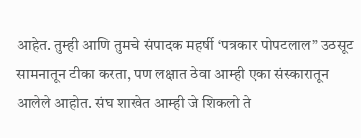आहेत. तुम्ही आणि तुमचे संपादक महर्षी ‘पत्रकार पोपटलाल” उठसूट सामनातून टीका करता, पण लक्षात ठेवा आम्ही एका संस्कारातून आलेले आहोत. संघ शाखेत आम्ही जे शिकलो ते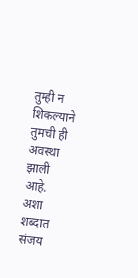तुम्ही न शिकल्याने तुमची ही अवस्था झाली आहे. अशा शब्दात संजय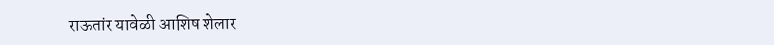राऊतांर यावेळी आशिष शेलार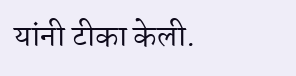यांनी टीका केली.